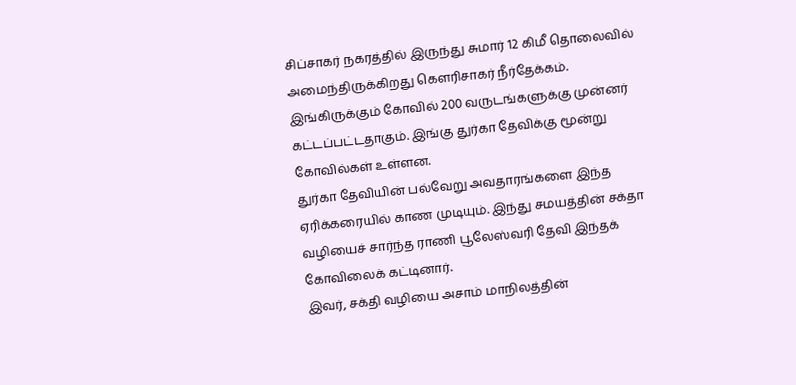சிப்சாகர் நகரத்தில் இருந்து சுமார் 12 கிமீ தொலைவில் அமைந்திருக்கிறது கௌரிசாகர் நீர்தேக்கம். இங்கிருக்கும் கோவில் 200 வருடங்களுக்கு முன்னர் கட்டப்பட்டதாகும். இங்கு துர்கா தேவிக்கு மூன்று கோவில்கள் உள்ளன.
துர்கா தேவியின் பல்வேறு அவதாரங்களை இந்த ஏரிக்கரையில் காண முடியும். இந்து சமயத்தின் சக்தா வழியைச் சார்ந்த ராணி பூலேஸ்வரி தேவி இந்தக் கோவிலைக் கட்டினார்.
இவர், சக்தி வழியை அசாம் மாநிலத்தின்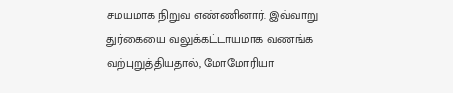சமயமாக நிறுவ எண்ணினார். இவ்வாறு துர்கையை வலுக்கட்டாயமாக வணங்க வற்புறுத்தியதால், மோமோரியா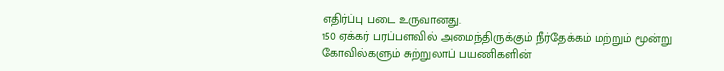எதிர்ப்பு படை உருவானது.
150 ஏக்கர் பரப்பளவில் அமைந்திருக்கும் நீர்தேக்கம் மற்றும் மூன்று கோவில்களும் சுற்றுலாப் பயணிகளின்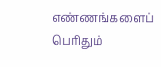எண்ணங்களைப் பெரிதும்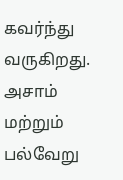கவர்ந்து வருகிறது.
அசாம் மற்றும் பல்வேறு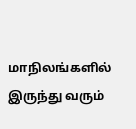மாநிலங்களில் இருந்து வரும்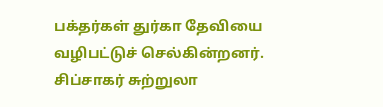பக்தர்கள் துர்கா தேவியை வழிபட்டுச் செல்கின்றனர். சிப்சாகர் சுற்றுலா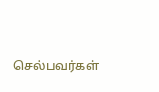செல்பவர்கள்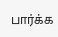பார்க்க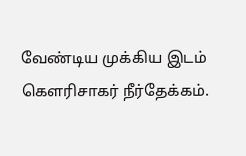வேண்டிய முக்கிய இடம் கௌரிசாகர் நீர்தேக்கம்.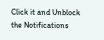Click it and Unblock the Notifications